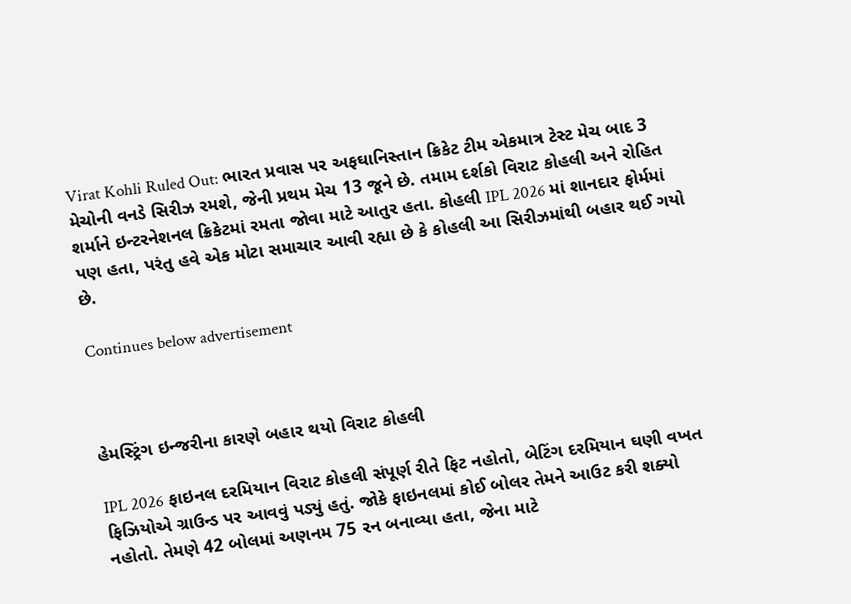Virat Kohli Ruled Out: ભારત પ્રવાસ પર અફઘાનિસ્તાન ક્રિકેટ ટીમ એકમાત્ર ટેસ્ટ મેચ બાદ 3 મેચોની વનડે સિરીઝ રમશે, જેની પ્રથમ મેચ 13 જૂને છે. તમામ દર્શકો વિરાટ કોહલી અને રોહિત શર્માને ઇન્ટરનેશનલ ક્રિકેટમાં રમતા જોવા માટે આતુર હતા. કોહલી IPL 2026 માં શાનદાર ફોર્મમાં પણ હતા, પરંતુ હવે એક મોટા સમાચાર આવી રહ્યા છે કે કોહલી આ સિરીઝમાંથી બહાર થઈ ગયો છે.

Continues below advertisement



હેમસ્ટ્રિંગ ઇન્જરીના કારણે બહાર થયો વિરાટ કોહલી

IPL 2026 ફાઇનલ દરમિયાન વિરાટ કોહલી સંપૂર્ણ રીતે ફિટ નહોતો, બેટિંગ દરમિયાન ઘણી વખત ફિઝિયોએ ગ્રાઉન્ડ પર આવવું પડ્યું હતું. જોકે ફાઇનલમાં કોઈ બોલર તેમને આઉટ કરી શક્યો નહોતો. તેમણે 42 બોલમાં અણનમ 75 રન બનાવ્યા હતા, જેના માટે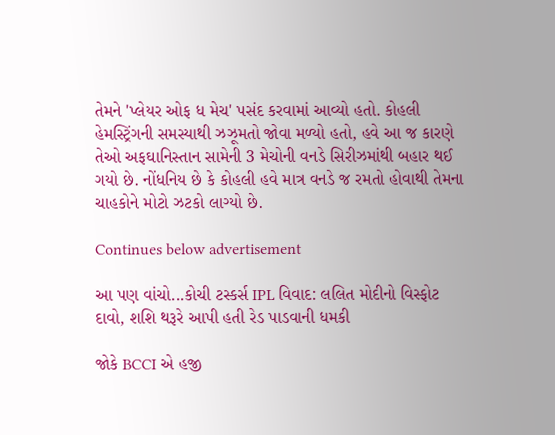તેમને 'પ્લેયર ઓફ ધ મેચ' પસંદ કરવામાં આવ્યો હતો. કોહલી હેમસ્ટ્રિંગની સમસ્યાથી ઝઝૂમતો જોવા મળ્યો હતો, હવે આ જ કારણે તેઓ અફઘાનિસ્તાન સામેની 3 મેચોની વનડે સિરીઝમાંથી બહાર થઈ ગયો છે. નોંધનિય છે કે કોહલી હવે માત્ર વનડે જ રમતો હોવાથી તેમના ચાહકોને મોટો ઝટકો લાગ્યો છે.

Continues below advertisement

આ પણ વાંચો...કોચી ટસ્કર્સ IPL વિવાદ: લલિત મોદીનો વિસ્ફોટ દાવો, શશિ થરૂરે આપી હતી રેડ પાડવાની ધમકી

જોકે BCCI એ હજી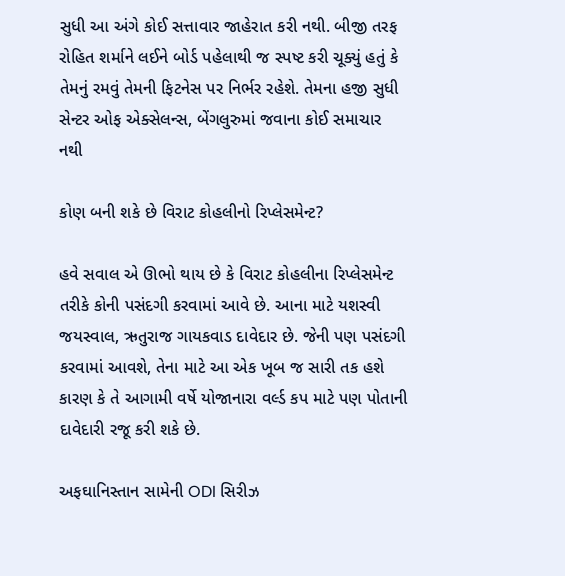સુધી આ અંગે કોઈ સત્તાવાર જાહેરાત કરી નથી. બીજી તરફ રોહિત શર્માને લઈને બોર્ડ પહેલાથી જ સ્પષ્ટ કરી ચૂક્યું હતું કે તેમનું રમવું તેમની ફિટનેસ પર નિર્ભર રહેશે. તેમના હજી સુધી સેન્ટર ઓફ એક્સેલન્સ, બેંગલુરુમાં જવાના કોઈ સમાચાર નથી

કોણ બની શકે છે વિરાટ કોહલીનો રિપ્લેસમેન્ટ?

હવે સવાલ એ ઊભો થાય છે કે વિરાટ કોહલીના રિપ્લેસમેન્ટ તરીકે કોની પસંદગી કરવામાં આવે છે. આના માટે યશસ્વી જયસ્વાલ, ઋતુરાજ ગાયકવાડ દાવેદાર છે. જેની પણ પસંદગી કરવામાં આવશે, તેના માટે આ એક ખૂબ જ સારી તક હશે કારણ કે તે આગામી વર્ષે યોજાનારા વર્લ્ડ કપ માટે પણ પોતાની દાવેદારી રજૂ કરી શકે છે.

અફઘાનિસ્તાન સામેની ODI સિરીઝ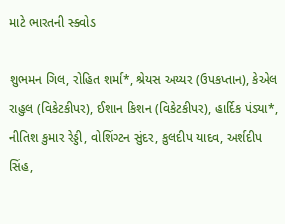માટે ભારતની સ્ક્વોડ

શુભમન ગિલ, રોહિત શર્મા*, શ્રેયસ અય્યર (ઉપકપ્તાન), કેએલ રાહુલ (વિકેટકીપર), ઈશાન કિશન (વિકેટકીપર), હાર્દિક પંડ્યા*, નીતિશ કુમાર રેડ્ડી, વોશિંગ્ટન સુંદર, કુલદીપ યાદવ, અર્શદીપ સિંહ,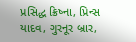પ્રસિદ્ધ ક્રિષ્ના, પ્રિન્સ યાદવ, ગુરનૂર બ્રાર,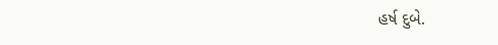હર્ષ દુબે.